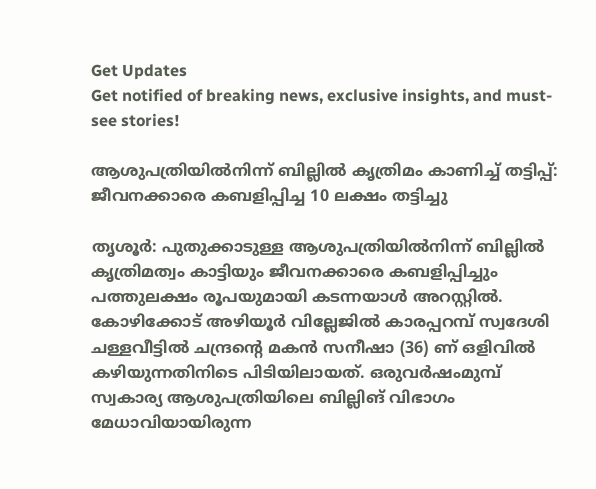Get Updates
Get notified of breaking news, exclusive insights, and must-see stories!

ആശുപത്രിയില്‍നിന്ന് ബില്ലില്‍ കൃത്രിമം കാണിച്ച് തട്ടിപ്പ്: ജീവനക്കാരെ കബളിപ്പിച്ച 10 ലക്ഷം തട്ടിച്ചു

തൃശൂര്‍: പുതുക്കാടുള്ള ആശുപത്രിയില്‍നിന്ന് ബില്ലില്‍ കൃത്രിമത്വം കാട്ടിയും ജീവനക്കാരെ കബളിപ്പിച്ചും പത്തുലക്ഷം രൂപയുമായി കടന്നയാള്‍ അറസ്റ്റില്‍. കോഴിക്കോട് അഴിയൂര്‍ വില്ലേജില്‍ കാരപ്പറമ്പ് സ്വദേശി ചള്ളവീട്ടില്‍ ചന്ദ്രന്റെ മകന്‍ സനീഷാ (36) ണ് ഒളിവില്‍ കഴിയുന്നതിനിടെ പിടിയിലായത്. ഒരുവര്‍ഷംമുമ്പ് സ്വകാര്യ ആശുപത്രിയിലെ ബില്ലിങ് വിഭാഗം മേധാവിയായിരുന്ന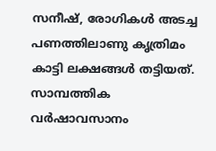സനീഷ്, രോഗികള്‍ അടച്ച പണത്തിലാണു കൃത്രിമം കാട്ടി ലക്ഷങ്ങള്‍ തട്ടിയത്. സാമ്പത്തിക വര്‍ഷാവസാനം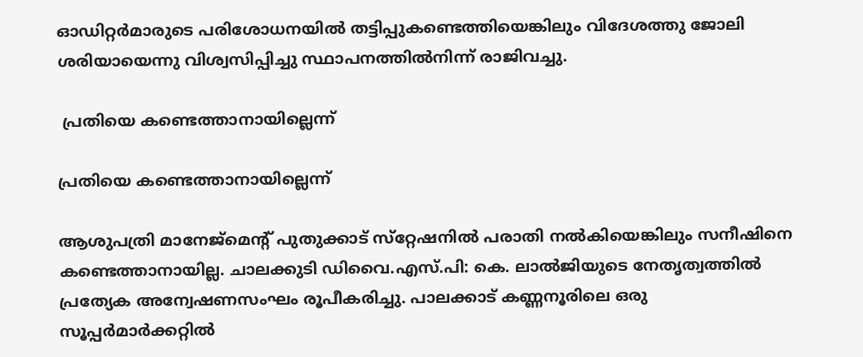ഓഡിറ്റര്‍മാരുടെ പരിശോധനയില്‍ തട്ടിപ്പുകണ്ടെത്തിയെങ്കിലും വിദേശത്തു ജോലി ശരിയായെന്നു വിശ്വസിപ്പിച്ചു സ്ഥാപനത്തില്‍നിന്ന് രാജിവച്ചു.

 പ്രതിയെ കണ്ടെത്താനായില്ലെന്ന്

പ്രതിയെ കണ്ടെത്താനായില്ലെന്ന്

ആശുപത്രി മാനേജ്‌മെന്റ് പുതുക്കാട് സ്‌റ്റേഷനില്‍ പരാതി നല്‍കിയെങ്കിലും സനീഷിനെ കണ്ടെത്താനായില്ല. ചാലക്കുടി ഡിവൈ.എസ്.പി: കെ. ലാല്‍ജിയുടെ നേതൃത്വത്തില്‍ പ്രത്യേക അന്വേഷണസംഘം രൂപീകരിച്ചു. പാലക്കാട് കണ്ണനൂരിലെ ഒരു സൂപ്പര്‍മാര്‍ക്കറ്റില്‍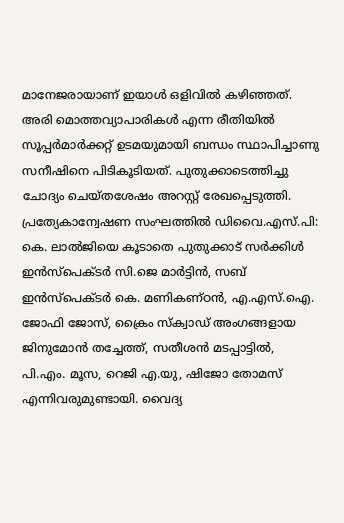മാനേജരായാണ് ഇയാള്‍ ഒളിവില്‍ കഴിഞ്ഞത്. അരി മൊത്തവ്യാപാരികള്‍ എന്ന രീതിയില്‍ സൂപ്പര്‍മാര്‍ക്കറ്റ് ഉടമയുമായി ബന്ധം സ്ഥാപിച്ചാണു സനീഷിനെ പിടികൂടിയത്. പുതുക്കാടെത്തിച്ചു ചോദ്യം ചെയ്തശേഷം അറസ്റ്റ് രേഖപ്പെടുത്തി. പ്രത്യേകാന്വേഷണ സംഘത്തില്‍ ഡിവൈ.എസ്.പി: കെ. ലാല്‍ജിയെ കൂടാതെ പുതുക്കാട് സര്‍ക്കിള്‍ ഇന്‍സ്‌പെക്ടര്‍ സി.ജെ മാര്‍ട്ടിന്‍, സബ് ഇന്‍സ്‌പെക്ടര്‍ കെ. മണികണ്ഠന്‍, എ.എസ്.ഐ. ജോഫി ജോസ്, ക്രൈം സ്‌ക്വാഡ് അംഗങ്ങളായ ജിനുമോന്‍ തച്ചേത്ത്, സതീശന്‍ മടപ്പാട്ടില്‍, പി.എം. മൂസ, റെജി എ.യു, ഷിജോ തോമസ് എന്നിവരുമുണ്ടായി. വൈദ്യ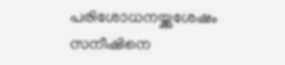പരിശോധനയ്ക്കുശേഷം സനീഷിനെ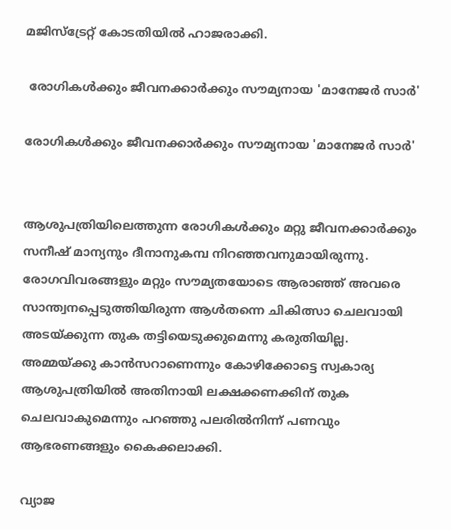മജിസ്‌ട്രേറ്റ് കോടതിയില്‍ ഹാജരാക്കി.

 രോഗികള്‍ക്കും ജീവനക്കാര്‍ക്കും സൗമ്യനായ 'മാനേജര്‍ സാര്‍'

രോഗികള്‍ക്കും ജീവനക്കാര്‍ക്കും സൗമ്യനായ 'മാനേജര്‍ സാര്‍'


ആശുപത്രിയിലെത്തുന്ന രോഗികള്‍ക്കും മറ്റു ജീവനക്കാര്‍ക്കും സനീഷ് മാന്യനും ദീനാനുകമ്പ നിറഞ്ഞവനുമായിരുന്നു. രോഗവിവരങ്ങളും മറ്റും സൗമ്യതയോടെ ആരാഞ്ഞ് അവരെ സാന്ത്വനപ്പെടുത്തിയിരുന്ന ആള്‍തന്നെ ചികിത്സാ ചെലവായി അടയ്ക്കുന്ന തുക തട്ടിയെടുക്കുമെന്നു കരുതിയില്ല. അമ്മയ്ക്കു കാന്‍സറാണെന്നും കോഴിക്കോട്ടെ സ്വകാര്യ ആശുപത്രിയില്‍ അതിനായി ലക്ഷക്കണക്കിന് തുക ചെലവാകുമെന്നും പറഞ്ഞു പലരില്‍നിന്ന് പണവും ആഭരണങ്ങളും കൈക്കലാക്കി.

വ്യാജ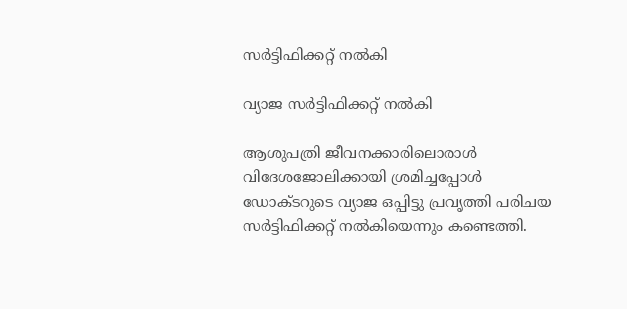സര്‍ട്ടിഫിക്കറ്റ് നല്‍കി

വ്യാജ സര്‍ട്ടിഫിക്കറ്റ് നല്‍കി

ആശുപത്രി ജീവനക്കാരിലൊരാള്‍ വിദേശജോലിക്കായി ശ്രമിച്ചപ്പോള്‍ ഡോക്ടറുടെ വ്യാജ ഒപ്പിട്ടു പ്രവൃത്തി പരിചയ സര്‍ട്ടിഫിക്കറ്റ് നല്‍കിയെന്നും കണ്ടെത്തി.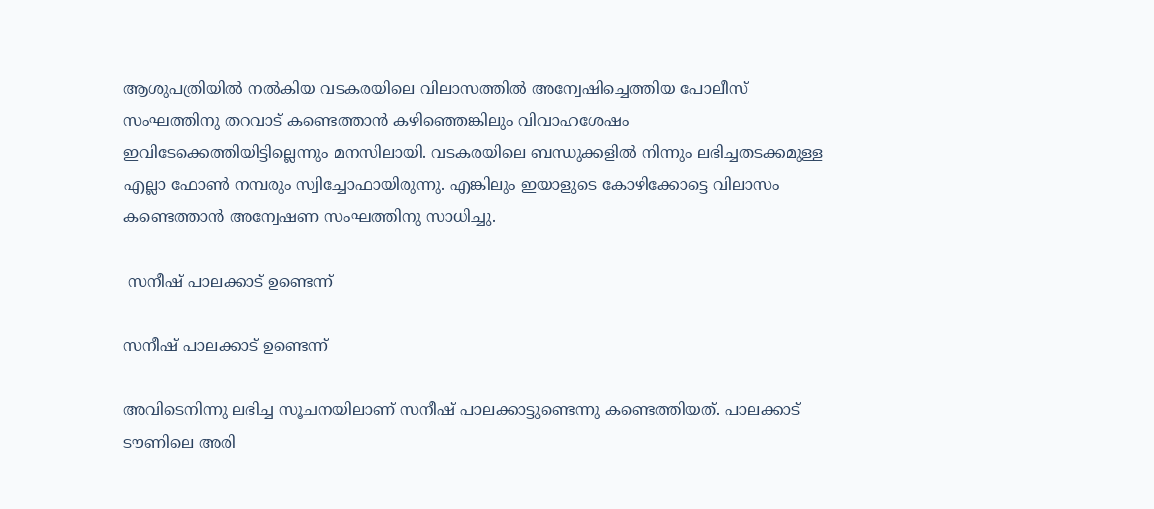ആശുപത്രിയില്‍ നല്‍കിയ വടകരയിലെ വിലാസത്തില്‍ അന്വേഷിച്ചെത്തിയ പോലീസ് സംഘത്തിനു തറവാട് കണ്ടെത്താന്‍ കഴിഞ്ഞെങ്കിലും വിവാഹശേഷം ഇവിടേക്കെത്തിയിട്ടില്ലെന്നും മനസിലായി. വടകരയിലെ ബന്ധുക്കളില്‍ നിന്നും ലഭിച്ചതടക്കമുള്ള എല്ലാ ഫോണ്‍ നമ്പരും സ്വിച്ചോഫായിരുന്നു. എങ്കിലും ഇയാളുടെ കോഴിക്കോട്ടെ വിലാസം കണ്ടെത്താന്‍ അന്വേഷണ സംഘത്തിനു സാധിച്ചു.

 സനീഷ് പാലക്കാട് ഉണ്ടെന്ന്

സനീഷ് പാലക്കാട് ഉണ്ടെന്ന്

അവിടെനിന്നു ലഭിച്ച സൂചനയിലാണ് സനീഷ് പാലക്കാട്ടുണ്ടെന്നു കണ്ടെത്തിയത്. പാലക്കാട് ടൗണിലെ അരി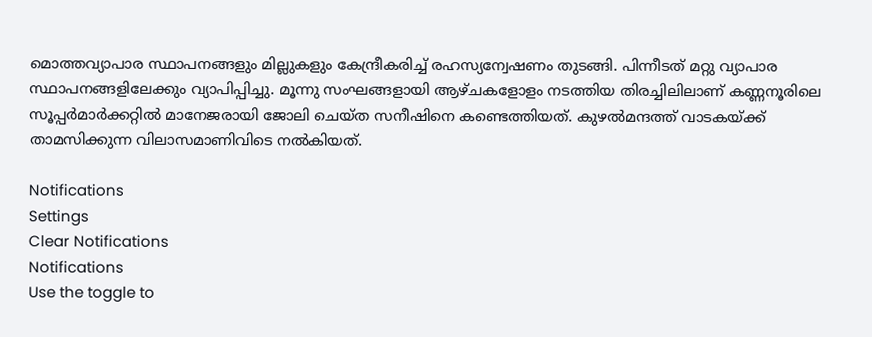മൊത്തവ്യാപാര സ്ഥാപനങ്ങളും മില്ലുകളും കേന്ദ്രീകരിച്ച് രഹസ്യന്വേഷണം തുടങ്ങി. പിന്നീടത് മറ്റു വ്യാപാര സ്ഥാപനങ്ങളിലേക്കും വ്യാപിപ്പിച്ചു. മൂന്നു സംഘങ്ങളായി ആഴ്ചകളോളം നടത്തിയ തിരച്ചിലിലാണ് കണ്ണനൂരിലെ സൂപ്പര്‍മാര്‍ക്കറ്റില്‍ മാനേജരായി ജോലി ചെയ്ത സനീഷിനെ കണ്ടെത്തിയത്. കുഴല്‍മന്ദത്ത് വാടകയ്ക്ക് താമസിക്കുന്ന വിലാസമാണിവിടെ നല്‍കിയത്.

Notifications
Settings
Clear Notifications
Notifications
Use the toggle to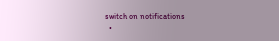switch on notifications
  •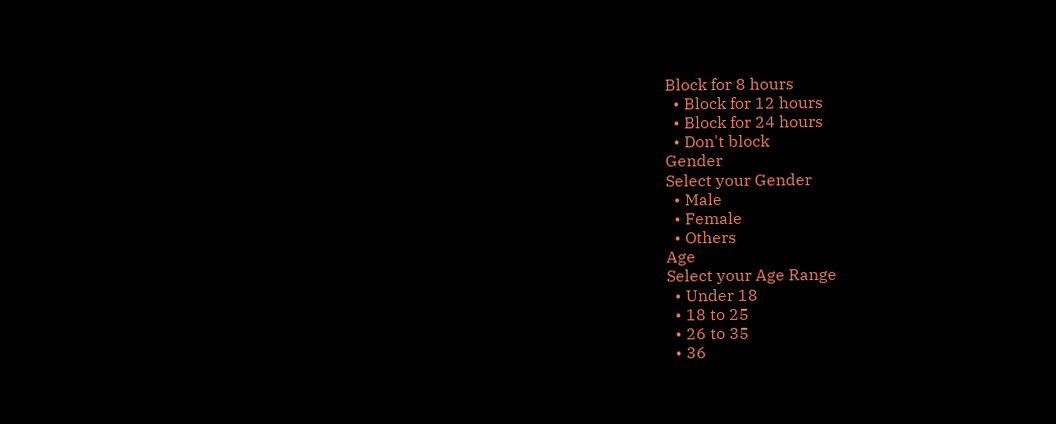Block for 8 hours
  • Block for 12 hours
  • Block for 24 hours
  • Don't block
Gender
Select your Gender
  • Male
  • Female
  • Others
Age
Select your Age Range
  • Under 18
  • 18 to 25
  • 26 to 35
  • 36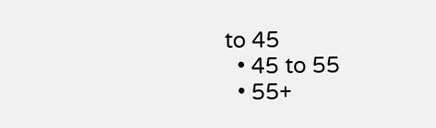to 45
  • 45 to 55
  • 55+